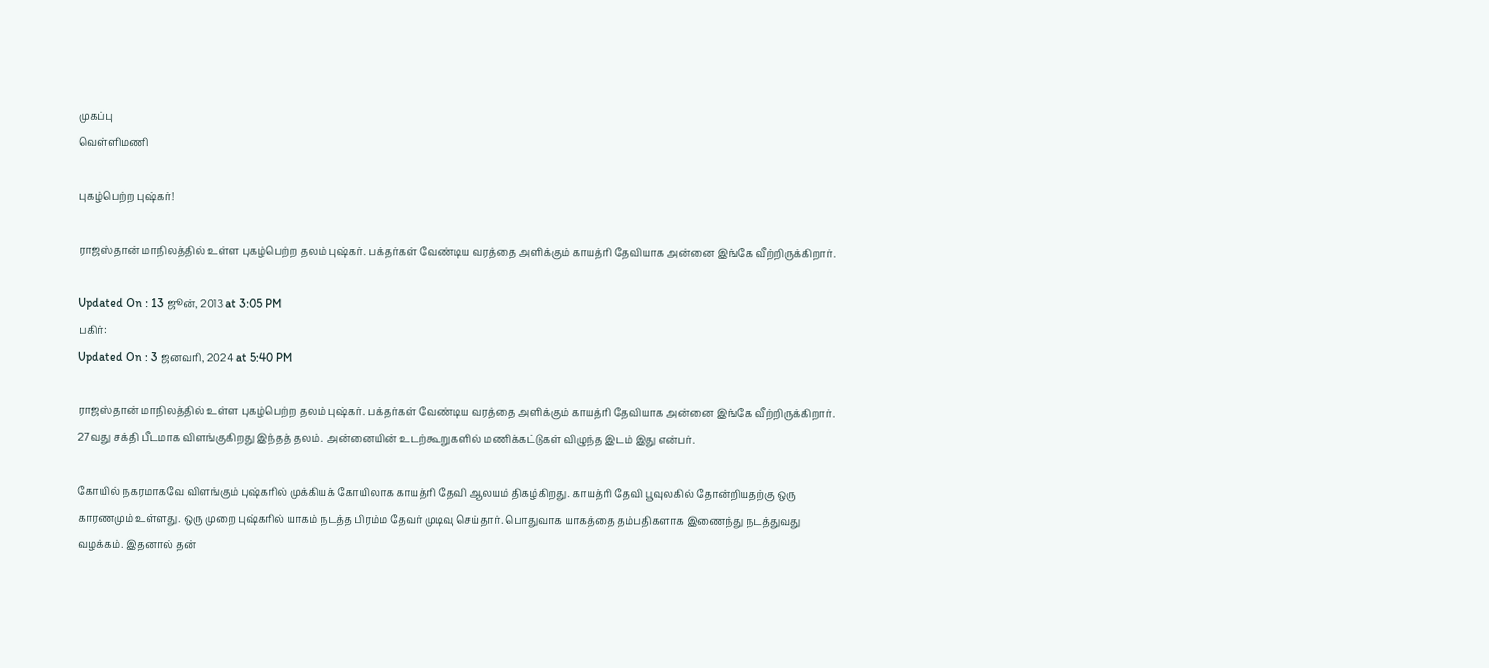முகப்பு
வெள்ளிமணி

புகழ்பெற்ற புஷ்கர்!

ராஜஸ்தான் மாநிலத்தில் உள்ள புகழ்பெற்ற தலம் புஷ்கர். பக்தர்கள் வேண்டிய வரத்தை அளிக்கும் காயத்ரி தேவியாக அன்னை இங்கே வீற்றிருக்கிறார்.

Updated On : 13 ஜூன், 2013 at 3:05 PM
பகிர்:
Updated On : 3 ஜனவரி, 2024 at 5:40 PM

ராஜஸ்தான் மாநிலத்தில் உள்ள புகழ்பெற்ற தலம் புஷ்கர். பக்தர்கள் வேண்டிய வரத்தை அளிக்கும் காயத்ரி தேவியாக அன்னை இங்கே வீற்றிருக்கிறார். 27வது சக்தி பீடமாக விளங்குகிறது இந்தத் தலம். அன்னையின் உடற்கூறுகளில் மணிக்கட்டுகள் விழுந்த இடம் இது என்பர்.

கோயில் நகரமாகவே விளங்கும் புஷ்கரில் முக்கியக் கோயிலாக காயத்ரி தேவி ஆலயம் திகழ்கிறது. காயத்ரி தேவி பூவுலகில் தோன்றியதற்கு ஒரு காரணமும் உள்ளது. ஒரு முறை புஷ்கரில் யாகம் நடத்த பிரம்ம தேவர் முடிவு செய்தார். பொதுவாக யாகத்தை தம்பதிகளாக இணைந்து நடத்துவது வழக்கம். இதனால் தன்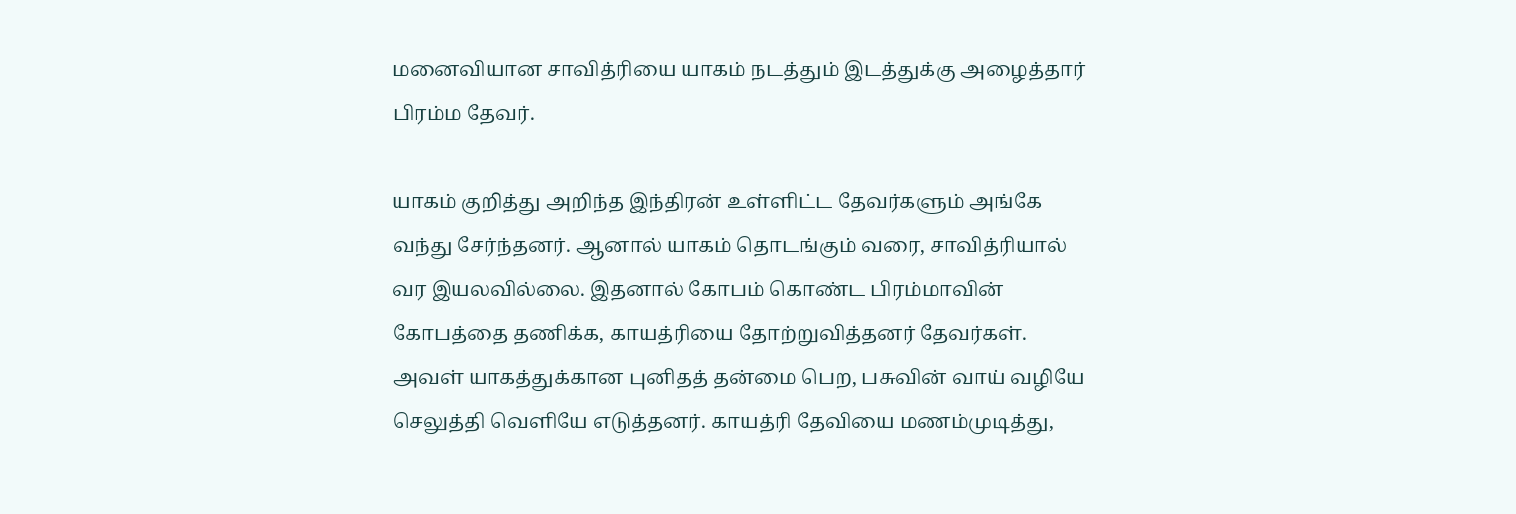மனைவியான சாவித்ரியை யாகம் நடத்தும் இடத்துக்கு அழைத்தார் பிரம்ம தேவர்.

யாகம் குறித்து அறிந்த இந்திரன் உள்ளிட்ட தேவர்களும் அங்கே வந்து சேர்ந்தனர். ஆனால் யாகம் தொடங்கும் வரை, சாவித்ரியால் வர இயலவில்லை. இதனால் கோபம் கொண்ட பிரம்மாவின் கோபத்தை தணிக்க, காயத்ரியை தோற்றுவித்தனர் தேவர்கள். அவள் யாகத்துக்கான புனிதத் தன்மை பெற, பசுவின் வாய் வழியே செலுத்தி வெளியே எடுத்தனர். காயத்ரி தேவியை மணம்முடித்து,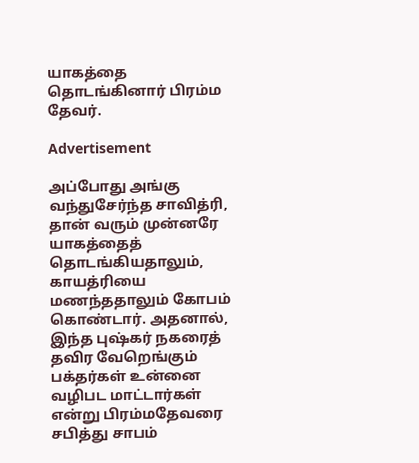யாகத்தை தொடங்கினார் பிரம்ம தேவர்.

Advertisement

அப்போது அங்கு வந்துசேர்ந்த சாவித்ரி, தான் வரும் முன்னரே யாகத்தைத் தொடங்கியதாலும், காயத்ரியை மணந்ததாலும் கோபம் கொண்டார். அதனால், இந்த புஷ்கர் நகரைத் தவிர வேறெங்கும் பக்தர்கள் உன்னை வழிபட மாட்டார்கள் என்று பிரம்மதேவரை சபித்து சாபம்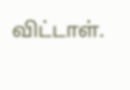விட்டாள்.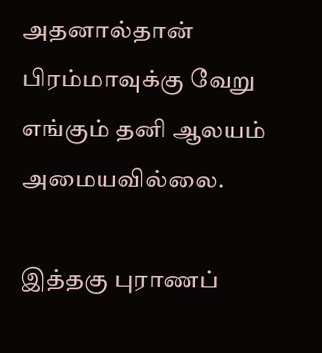அதனால்தான் பிரம்மாவுக்கு வேறு எங்கும் தனி ஆலயம் அமையவில்லை.

இத்தகு புராணப்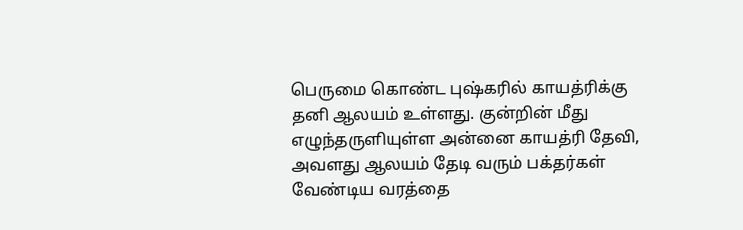பெருமை கொண்ட புஷ்கரில் காயத்ரிக்கு தனி ஆலயம் உள்ளது. குன்றின் மீது எழுந்தருளியுள்ள அன்னை காயத்ரி தேவி, அவளது ஆலயம் தேடி வரும் பக்தர்கள் வேண்டிய வரத்தை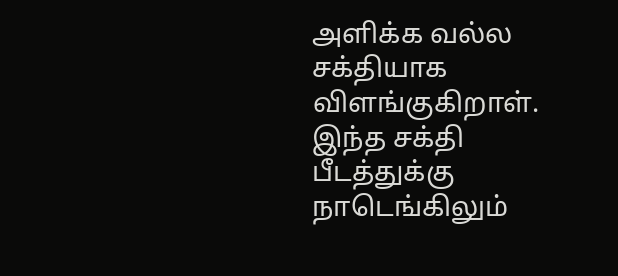அளிக்க வல்ல சக்தியாக விளங்குகிறாள். இந்த சக்தி பீடத்துக்கு நாடெங்கிலும்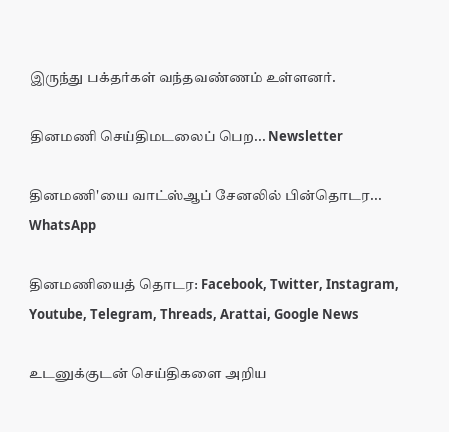இருந்து பக்தர்கள் வந்தவண்ணம் உள்ளனர்.

தினமணி செய்திமடலைப் பெற... Newsletter

தினமணி'யை வாட்ஸ்ஆப் சேனலில் பின்தொடர... WhatsApp

தினமணியைத் தொடர: Facebook, Twitter, Instagram, Youtube, Telegram, Threads, Arattai, Google News

உடனுக்குடன் செய்திகளை அறிய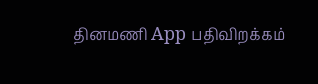தினமணி App பதிவிறக்கம்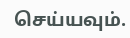செய்யவும்.